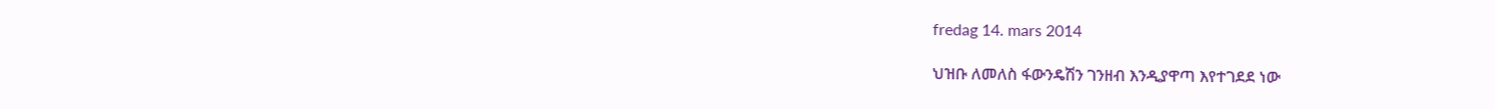fredag 14. mars 2014

ህዝቡ ለመለስ ፋውንዴሽን ገንዘብ እንዲያዋጣ እየተገደደ ነው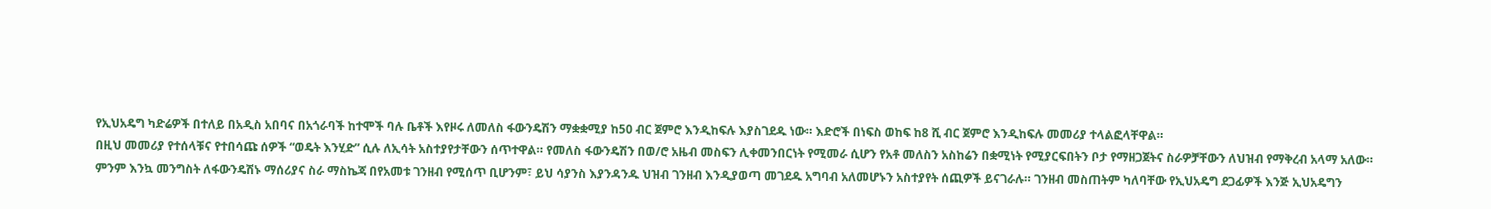የኢህአዴግ ካድሬዎች በተለይ በአዲስ አበባና በአጎራባች ከተሞች ባሉ ቤቶች እየዞሩ ለመለስ ፋውንዴሽን ማቋቋሚያ ከ50 ብር ጀምሮ እንዲከፍሉ እያስገደዱ ነው። እድሮች በነፍስ ወከፍ ከ8 ሺ ብር ጀምሮ እንዲከፍሉ መመሪያ ተላልፎላቸዋል።
በዚህ መመሪያ የተሰላቹና የተበሳጩ ሰዎች “ወዴት እንሂድ” ሲሉ ለኢሳት አስተያየታቸውን ሰጥተዋል። የመለስ ፋውንዴሽን በወ/ሮ አዜብ መስፍን ሊቀመንበርነት የሚመራ ሲሆን የአቶ መለስን አስከሬን በቋሚነት የሚያርፍበትን ቦታ የማዘጋጀትና ስራዎቻቸውን ለህዝብ የማቅረብ አላማ አለው።
ምንም እንኳ መንግስት ለፋውንዴሽኑ ማሰሪያና ስራ ማስኬጃ በየአመቱ ገንዘብ የሚሰጥ ቢሆንም፣ ይህ ሳያንስ እያንዳንዱ ህዝብ ገንዘብ እንዲያወጣ መገደዱ አግባብ አለመሆኑን አስተያየት ሰጪዎች ይናገራሉ። ገንዘብ መስጠትም ካለባቸው የኢህአዴግ ደጋፊዎች እንጅ ኢህአዴግን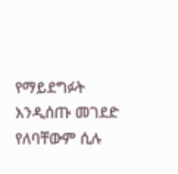የማይደግፉት እንዲሰጡ መገደድ የለባቸውም ሲሉ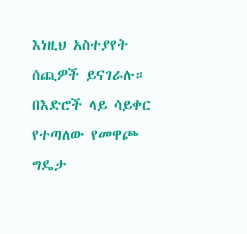እነዚህ አስተያየት ሰጪዎች ይናገራሉ።
በእድሮች ላይ ሳይቀር የተጣለው የመዋጮ ግዴታ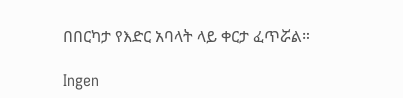በበርካታ የእድር አባላት ላይ ቀርታ ፈጥሯል።

Ingen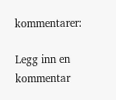kommentarer:

Legg inn en kommentar